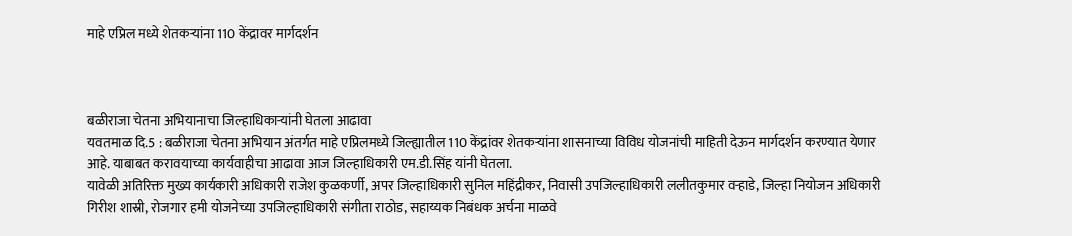माहे एप्रिल मध्ये शेतकऱ्यांना 110 केंद्रावर मार्गदर्शन



बळीराजा चेतना अभियानाचा जिल्हाधिकाऱ्यांनी घेतला आढावा
यवतमाळ दि.5 : बळीराजा चेतना अभियान अंतर्गत माहे एप्रिलमध्ये जिल्ह्यातील 110 केंद्रांवर शेतकऱ्यांना शासनाच्या विविध योजनांची माहिती देऊन मार्गदर्शन करण्यात येणार आहे. याबाबत करावयाच्या कार्यवाहीचा आढावा आज जिल्हाधिकारी एम.डी.सिंह यांनी घेतला.
यावेळी अतिरिक्त मुख्य कार्यकारी अधिकारी राजेश कुळकर्णी, अपर जिल्हाधिकारी सुनिल महिंद्रीकर, निवासी उपजिल्हाधिकारी ललीतकुमार वऱ्हाडे, जिल्हा नियोजन अधिकारी गिरीश शास्री, रोजगार हमी योजनेच्या उपजिल्हाधिकारी संगीता राठोड, सहाय्यक निबंधक अर्चना माळवे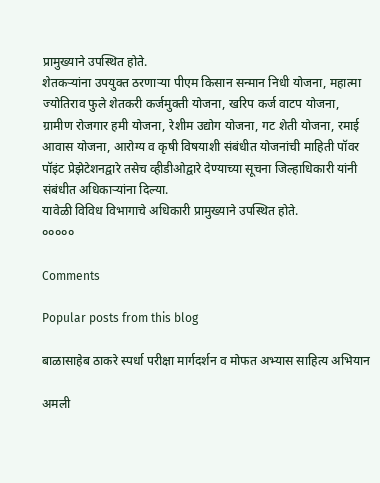प्रामुख्याने उपस्थित होते.
शेतकऱ्यांना उपयुक्त ठरणाऱ्या पीएम किसान सन्मान निधी योजना, महात्मा ज्योतिराव फुले शेतकरी कर्जमुक्ती योजना, खरिप कर्ज वाटप योजना, ग्रामीण रोजगार हमी योजना, रेशीम उद्योग योजना, गट शेती योजना, रमाई आवास योजना, आरोग्य व कृषी विषयाशी संबंधीत योजनांची माहिती पॉवर पॉइंट प्रेझेटेशनद्वारे तसेच व्हीडीओद्वारे देण्याच्या सूचना जिल्हाधिकारी यांनी संबंधीत अधिकाऱ्यांना दिल्या.
यावेळी विविध विभागाचे अधिकारी प्रामुख्याने उपस्थित होते.
०००००

Comments

Popular posts from this blog

बाळासाहेब ठाकरे स्पर्धा परीक्षा मार्गदर्शन व मोफत अभ्यास साहित्य अभियान

अमली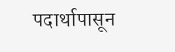पदार्थापासून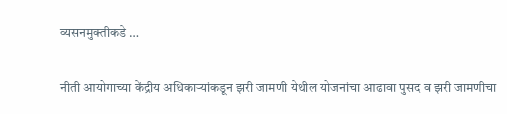व्यसनमुक्तीकडे …

नीती आयोगाच्या केंद्रीय अधिकाऱ्यांकडून झरी जामणी येथील योजनांचा आढावा पुसद व झरी जामणीचा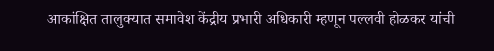आकांक्षित तालुक्यात समावेश केंद्रीय प्रभारी अधिकारी म्हणून पल्लवी होळकर यांची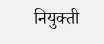नियुक्ती